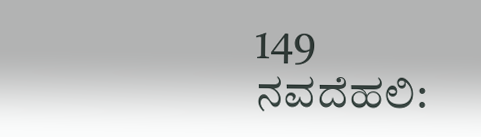149
ನವದೆಹಲಿ: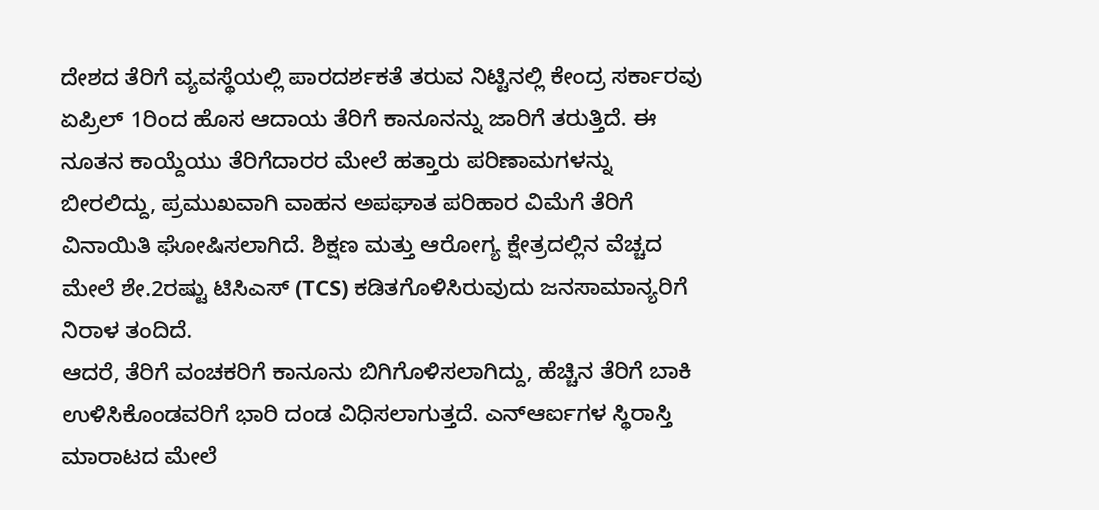ದೇಶದ ತೆರಿಗೆ ವ್ಯವಸ್ಥೆಯಲ್ಲಿ ಪಾರದರ್ಶಕತೆ ತರುವ ನಿಟ್ಟಿನಲ್ಲಿ ಕೇಂದ್ರ ಸರ್ಕಾರವು ಏಪ್ರಿಲ್ 1ರಿಂದ ಹೊಸ ಆದಾಯ ತೆರಿಗೆ ಕಾನೂನನ್ನು ಜಾರಿಗೆ ತರುತ್ತಿದೆ. ಈ ನೂತನ ಕಾಯ್ದೆಯು ತೆರಿಗೆದಾರರ ಮೇಲೆ ಹತ್ತಾರು ಪರಿಣಾಮಗಳನ್ನು ಬೀರಲಿದ್ದು, ಪ್ರಮುಖವಾಗಿ ವಾಹನ ಅಪಘಾತ ಪರಿಹಾರ ವಿಮೆಗೆ ತೆರಿಗೆ ವಿನಾಯಿತಿ ಘೋಷಿಸಲಾಗಿದೆ. ಶಿಕ್ಷಣ ಮತ್ತು ಆರೋಗ್ಯ ಕ್ಷೇತ್ರದಲ್ಲಿನ ವೆಚ್ಚದ ಮೇಲೆ ಶೇ.2ರಷ್ಟು ಟಿಸಿಎಸ್ (TCS) ಕಡಿತಗೊಳಿಸಿರುವುದು ಜನಸಾಮಾನ್ಯರಿಗೆ ನಿರಾಳ ತಂದಿದೆ.
ಆದರೆ, ತೆರಿಗೆ ವಂಚಕರಿಗೆ ಕಾನೂನು ಬಿಗಿಗೊಳಿಸಲಾಗಿದ್ದು, ಹೆಚ್ಚಿನ ತೆರಿಗೆ ಬಾಕಿ ಉಳಿಸಿಕೊಂಡವರಿಗೆ ಭಾರಿ ದಂಡ ವಿಧಿಸಲಾಗುತ್ತದೆ. ಎನ್ಆರ್ಐಗಳ ಸ್ಥಿರಾಸ್ತಿ ಮಾರಾಟದ ಮೇಲೆ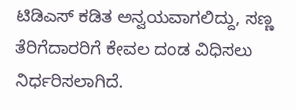ಟಿಡಿಎಸ್ ಕಡಿತ ಅನ್ವಯವಾಗಲಿದ್ದು, ಸಣ್ಣ ತೆರಿಗೆದಾರರಿಗೆ ಕೇವಲ ದಂಡ ವಿಧಿಸಲು ನಿರ್ಧರಿಸಲಾಗಿದೆ.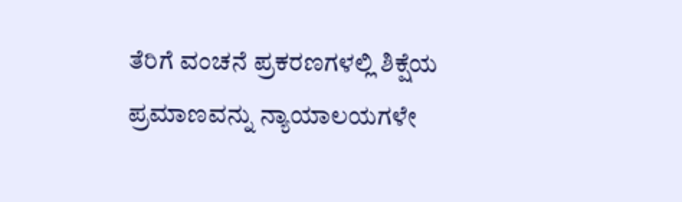ತೆರಿಗೆ ವಂಚನೆ ಪ್ರಕರಣಗಳಲ್ಲಿ ಶಿಕ್ಷೆಯ ಪ್ರಮಾಣವನ್ನು ನ್ಯಾಯಾಲಯಗಳೇ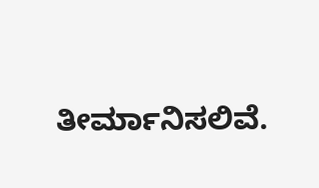ತೀರ್ಮಾನಿಸಲಿವೆ.